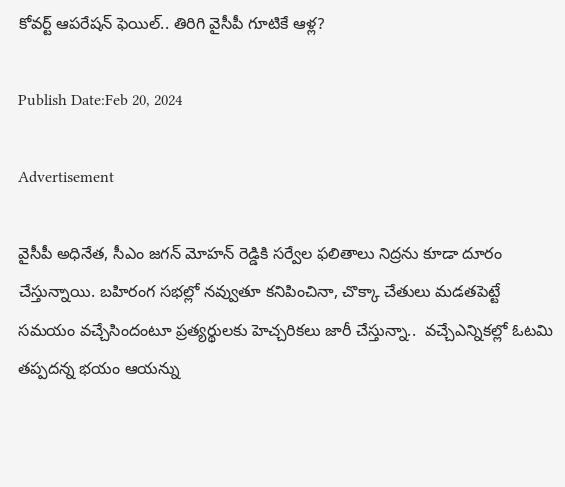కోవర్ట్ ఆపరేషన్ ఫెయిల్.. తిరిగి వైసీపీ గూటికే ఆళ్ల?

Publish Date:Feb 20, 2024

Advertisement

వైసీపీ అధినేత, సీఎం జగన్ మోహన్ రెడ్డికి సర్వేల ఫలితాలు నిద్రను కూడా దూరం చేస్తున్నాయి. బహిరంగ సభల్లో నవ్వుతూ కనిపించినా, చొక్కా చేతులు మడతపెట్టే సమయం వచ్చేసిందంటూ ప్రత్యర్థులకు హెచ్చరికలు జారీ చేస్తున్నా..  వచ్చేఎన్నికల్లో ఓటమి తప్పదన్న భయం ఆయన్ను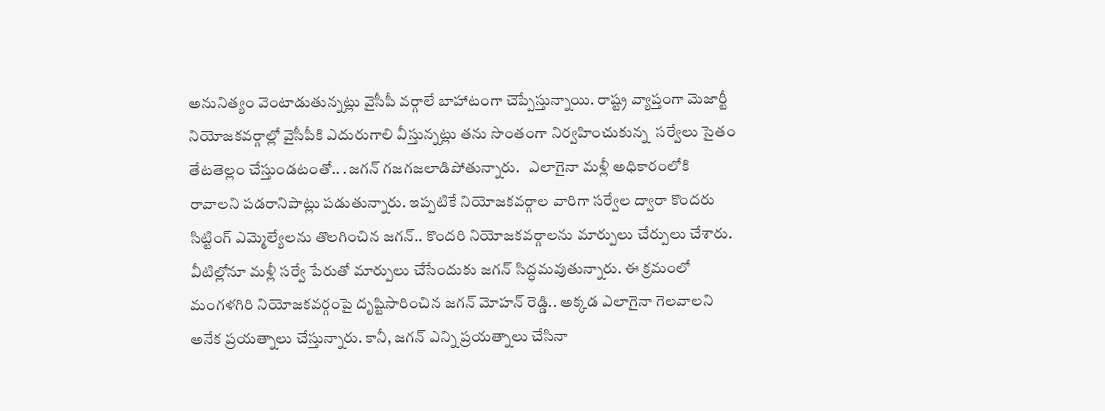అనునిత్యం వెంటాడుతున్నట్లు వైసీపీ వర్గాలే బాహాటంగా చెప్పేస్తున్నాయి. రాష్ట్ర వ్యాప్తంగా మెజార్టీ నియోజకవర్గాల్లో వైసీపీకి ఎదురుగాలి వీస్తున్నట్లు తను సొంతంగా నిర్వహించుకున్న  సర్వేలు సైతం తేటతెల్లం చేస్తుండటంతో.. .జగన్ గజగజలాడిపోతున్నారు.   ఎలాగైనా మళ్లీ అధికారంలోకి రావాలని పడరానిపాట్లు పడుతున్నారు. ఇప్పటికే నియోజకవర్గాల వారిగా సర్వేల ద్వారా కొందరు సిట్టింగ్ ఎమ్మెల్యేలను తొలగించిన జగన్.. కొందరి నియోజకవర్గాలను మార్పులు చేర్పులు చేశారు. వీటిల్లోనూ మళ్లీ సర్వే పేరుతో మార్పులు చేసేందుకు జగన్ సిద్ధమవుతున్నారు. ఈ క్రమంలో మంగళగిరి నియోజకవర్గంపై దృష్టిసారించిన జగన్ మోహ‌న్ రెడ్డి.. అక్కడ ఎలాగైనా గెలవాలని అనేక ప్రయత్నాలు చేస్తున్నారు. కానీ, జగన్ ఎన్ని ప్రయత్నాలు చేసినా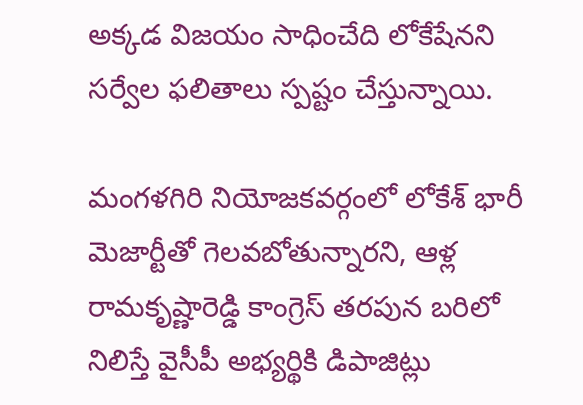అక్కడ విజయం సాధించేది లోకేషేనని సర్వేల ఫలితాలు స్పష్టం చేస్తున్నాయి.

మంగళగిరి నియోజకవర్గంలో లోకేశ్ భారీ మెజార్టీతో గెలవబోతున్నారని, ఆళ్ల రామ‌కృష్ణారెడ్డి కాంగ్రెస్ త‌ర‌పున బ‌రిలో నిలిస్తే వైసీపీ అభ్య‌ర్థికి డిపాజిట్లు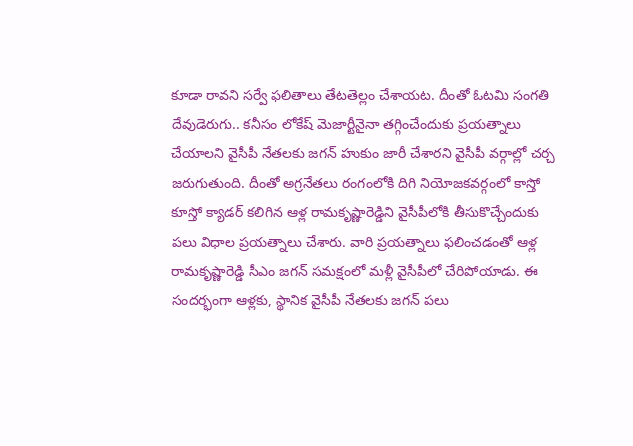కూడా రావ‌ని స‌ర్వే ఫ‌లితాలు తేట‌తెల్లం చేశాయ‌ట‌. దీంతో ఓటమి సంగతి దేవుడెరుగు.. కనీసం లోకేష్ మెజార్టీనైనా తగ్గించేందుకు ప్రయత్నాలు చేయాలని వైసీపీ నేతలకు జగన్ హుకుం జారీ చేశారని వైసీపీ వర్గాల్లో చర్చ జరుగుతుంది. దీంతో అగ్రనేతలు రంగంలోకి దిగి నియోజకవర్గంలో కాస్తో కూస్తో క్యాడర్ కలిగిన ఆళ్ల రామకృష్ణారెడ్డిని వైసీపీలోకి తీసుకొచ్చేందుకు పలు విధాల ప్రయత్నాలు చేశారు. వారి ప్రయత్నాలు ఫలించడంతో ఆళ్ల రామకృష్ణారెడ్డి సీఎం జగన్ సమక్షంలో మళ్లీ వైసీపీలో చేరిపోయాడు. ఈ సందర్భంగా ఆళ్లకు, స్థానిక వైసీపీ నేతలకు జగన్ పలు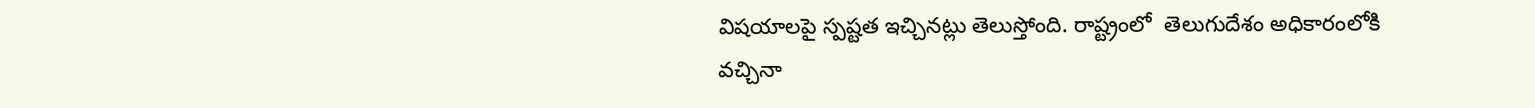విషయాలపై స్పష్టత ఇచ్చినట్లు తెలుస్తోంది. రాష్ట్రంలో  తెలుగుదేశం అధికారంలోకి వచ్చినా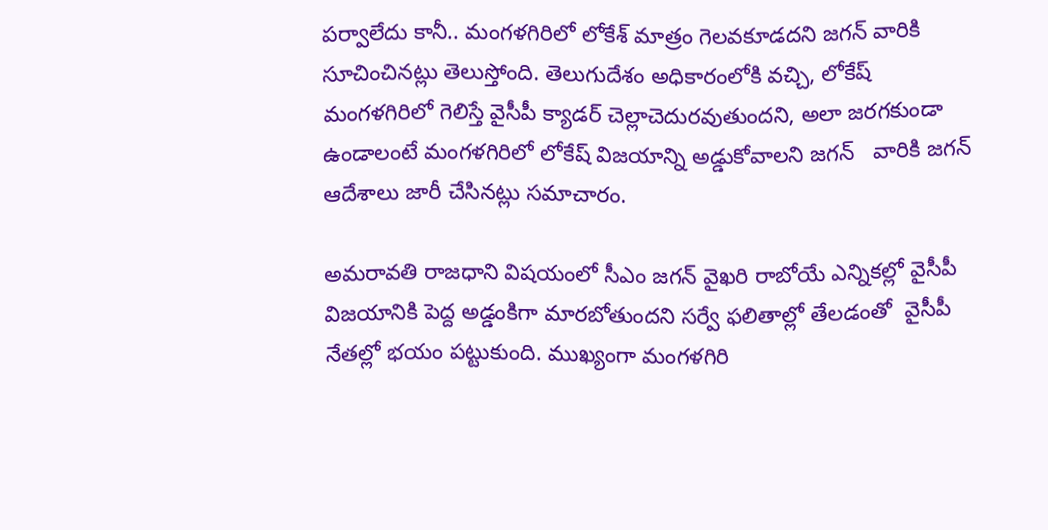పర్వాలేదు కానీ.. మంగళగిరిలో లోకేశ్ మాత్రం గెలవకూడదని జగన్ వారికి సూచించినట్లు తెలుస్తోంది. తెలుగుదేశం అధికారంలోకి వచ్చి, లోకేష్ మంగళగిరిలో గెలిస్తే వైసీపీ క్యాడర్ చెల్లాచెదురవుతుందని, అలా జరగకుండా ఉండాలంటే మంగళగిరిలో లోకేష్ విజయాన్ని అడ్డుకోవాలని జగన్   వారికి జగన్ ఆదేశాలు జారీ చేసినట్లు సమాచారం.

అమరావతి రాజధాని విషయంలో సీఎం జగన్ వైఖరి రాబోయే ఎన్నికల్లో వైసీపీ విజయానికి పెద్ద అడ్డంకిగా మారబోతుందని సర్వే ఫలితాల్లో తేలడంతో  వైసీపీ నేతల్లో భయం పట్టుకుంది. ముఖ్యంగా మంగళగిరి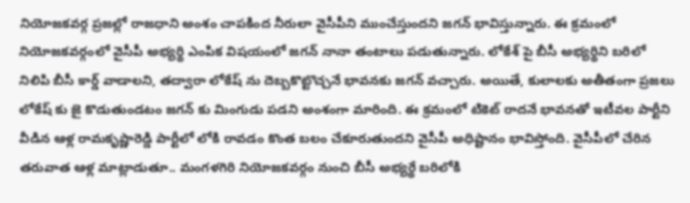నియోజకవర్గ ప్రజల్లో రాజధాని అంశం చాపకింద నీరులా వైసీపీని ముంచేస్తుందని జగన్ భావిస్తున్నారు. ఈ క్రమంలో నియోజకవర్గంలో వైసీపీ అభ్యర్థి ఎంపిక విషయంలో జగన్ నానా తంటాలు పడుతున్నారు. లోకేశ్ పై బీసీ అభ్యర్థిని బరిలో నిలిపి బీసీ కార్డ్ వాడాలని, తద్వారా లోకేష్ ను దెబ్బకొట్టొచ్చనే భావనకు జగన్ వచ్చారు. అయితే, కులాలకు అతీతంగా ప్రజలు లోకేష్ కు జై కొడుతుండటం జగన్ కు మింగుడు పడని అంశంగా మారింది. ఈ క్రమంలో టికెట్ రాదనే భావనతో ఇటీవల పార్టీని వీడిన‌ ఆళ్ల రామకృష్ణారెడ్డి పార్టీలో లోకి రావడం కొంత బలం చేకూరుతుందని వైసీపీ అధిష్టానం భావిస్తోంది. వైసీపీలో చేరిన త‌రువాత ఆళ్ల మాట్లాడుతూ.. మంగ‌ళ‌గిరి నియోజ‌క‌వ‌ర్గం నుంచి బీసీ అభ్య‌ర్థే బ‌రిలోకి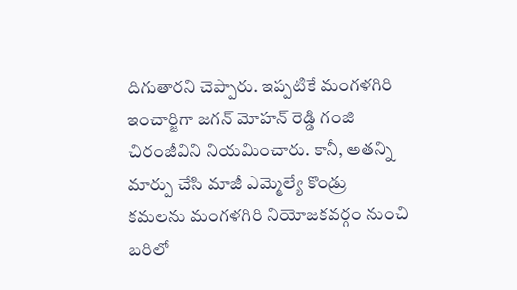దిగుతార‌ని చెప్పారు. ఇప్ప‌టికే మంగ‌ళ‌గిరి ఇంచార్జిగా జ‌గ‌న్ మోహ‌న్ రెడ్డి గంజి చిరంజీవిని నియ‌మించారు. కానీ, అత‌న్ని మార్పు చేసి మాజీ ఎమ్మెల్యే కొండ్రు క‌మ‌ల‌ను మంగ‌ళ‌గిరి నియోజ‌క‌వ‌ర్గం నుంచి బ‌రిలో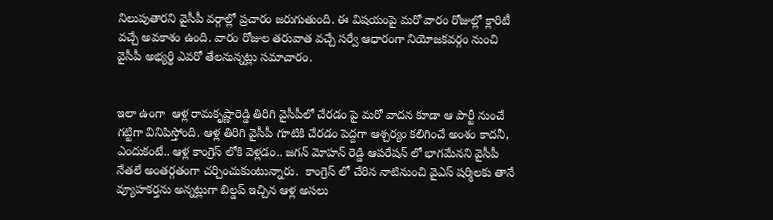నిలుపుతార‌ని వైసీపీ వ‌ర్గాల్లో ప్ర‌చారం జ‌రుగుతుంది. ఈ విష‌యంపై మ‌రో వారం రోజుల్లో క్లారిటీ వ‌చ్చే అవ‌కాశం ఉంది. వారం రోజుల త‌రువాత వ‌చ్చే స‌ర్వే ఆధారంగా నియోజ‌క‌వ‌ర్గం నుంచి వైసీపీ అభ్య‌ర్థి ఎవ‌రో తేల‌నున్న‌ట్లు స‌మాచారం.


ఇలా ఉంగా  ఆళ్ల రామ‌కృష్ణారెడ్డి తిరిగి వైసీపీలో చేర‌డం పై మరో వాదన కూడా ఆ పార్టీ నుంచే గట్టిగా వినిపిస్తోంది. ఆళ్ల తిరిగి వైసీపీ గూటికి చేరడం పెద్దగా ఆశ్చర్యం కలిగించే అంశం కాదనీ,  ఎందుకంటే.. ఆళ్ల కాంగ్రెస్ లోకి వెళ్ల‌డం.. జ‌గ‌న్ మోహ‌న్ రెడ్డి ఆప‌రేష‌న్ లో భాగ‌మేన‌ని వైసీపీ నేత‌లే అంతర్గతంగా చర్చించుకుంటున్నారు.  కాంగ్రెస్ లో చేరిన నాటినుంచి వైఎస్ ష‌ర్మిల‌కు తానే వ్యూహ‌క‌ర్త‌ను అన్న‌ట్లుగా బిల్డప్ ఇచ్చిన ఆళ్ల అసలు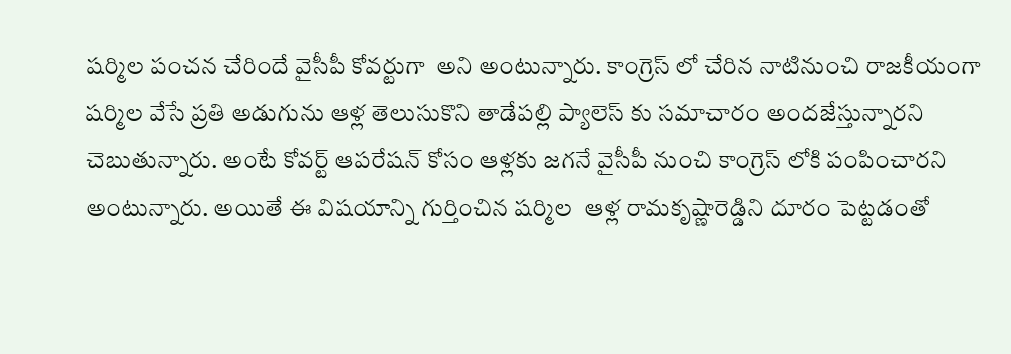షర్మిల పంచన చేరిందే వైసీపీ కోవర్టుగా  అని అంటున్నారు. కాంగ్రెస్ లో చేరిన నాటినుంచి రాజ‌కీయంగా ష‌ర్మిల వేసే ప్ర‌తి అడుగును ఆళ్ల తెలుసుకొని తాడేప‌ల్లి ప్యాలెస్ కు స‌మాచారం అంద‌జేస్తున్నార‌ని చెబుతున్నారు. అంటే కోవర్ట్ ఆపరేషన్ కోసం ఆళ్లకు జగనే వైసీపీ నుంచి కాంగ్రెస్ లోకి పంపించారని అంటున్నారు. అయితే ఈ విషయాన్ని గుర్తించిన షర్మిల  ఆళ్ల రామ‌కృష్ణారెడ్డిని దూరం పెట్టడంతో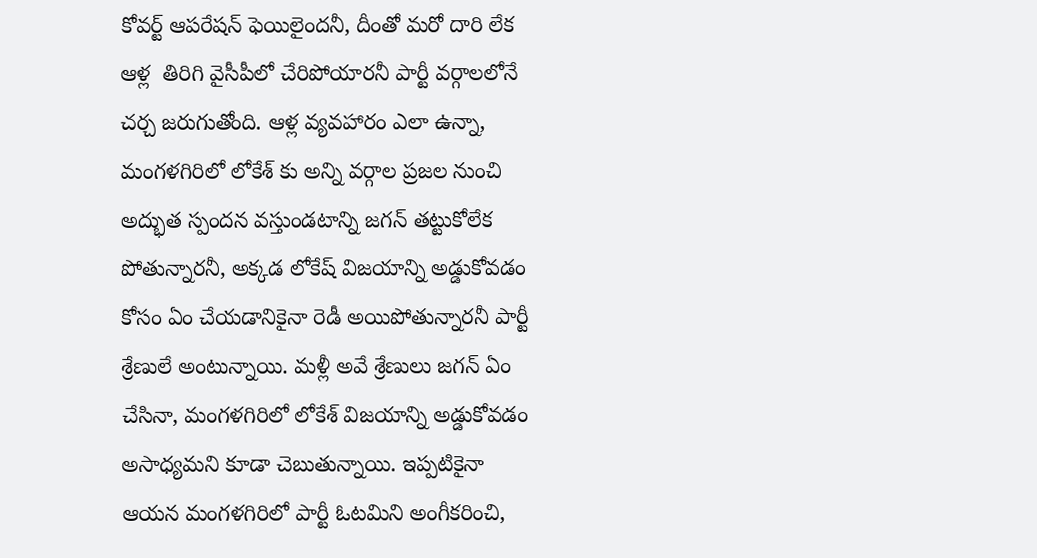కోవర్ట్ ఆపరేషన్ ఫెయిలైందనీ, దీంతో మరో దారి లేక ఆళ్ల  తిరిగి వైసీపీలో చేరిపోయారనీ పార్టీ వర్గాలలోనే చర్చ జరుగుతోంది. ఆళ్ల వ్య‌వ‌హారం ఎలా ఉన్నా, మంగ‌ళ‌గిరిలో లోకేశ్ కు అన్ని వ‌ర్గాల‌ ప్ర‌జ‌ల నుంచి అద్భుత స్పంద‌న వ‌స్తుండ‌టాన్ని జ‌గ‌న్ త‌ట్టుకోలేక పోతున్నారనీ, అక్కడ లోకేష్ విజయాన్ని అడ్డుకోవడం కోసం ఏం చేయడానికైనా రెడీ అయిపోతున్నారనీ పార్టీ శ్రేణులే అంటున్నాయి. మళ్లీ అవే శ్రేణులు జగన్ ఏం చేసినా, మంగ‌ళ‌గిరిలో లోకేశ్ విజయాన్ని అడ్డుకోవడం అసాధ్యమని కూడా చెబుతున్నాయి. ఇప్పటికైనా ఆయన మంగళగిరిలో పార్టీ ఓటమిని అంగీకరించి,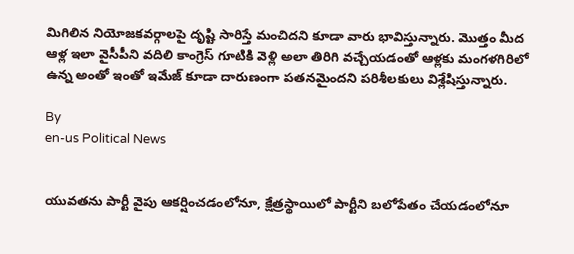మిగిలిన నియోజకవర్గాలపై దృష్టి సారిస్తే మంచిదని కూడా వారు భావిస్తున్నారు. మొత్తం మీద ఆళ్ల ఇలా వైసీపీని వదిలి కాంగ్రెస్ గూటికి వెళ్లి అలా తిరిగి వచ్చేయడంతో ఆళ్లకు మంగళగిరిలో ఉన్న అంతో ఇంతో ఇమేజ్ కూడా దారుణంగా పతనమైందని పరిశీలకులు విశ్లేషిస్తున్నారు.

By
en-us Political News


యువతను పార్టీ వైపు ఆకర్షించడంలోనూ, క్షేత్రస్థాయిలో పార్టీని బలోపేతం చేయడంలోనూ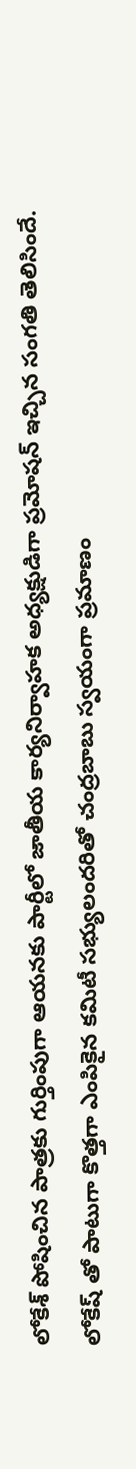లోకేశ్ పోషించిన పాత్రకు గుర్తింపుగా ఆయనకు పార్టీలో జాతీయ కార్యనిర్వాహక అధ్యక్షుడిగా ప్రమోషన్ ఇచ్చిన సంగతి తెలిసిందే. లోకేష్ తో పాటుగా కొత్తగా ఎంపికైన కమిటీ సభ్యులందరితో చంద్రబాబు స్వయంగా ప్రమాణం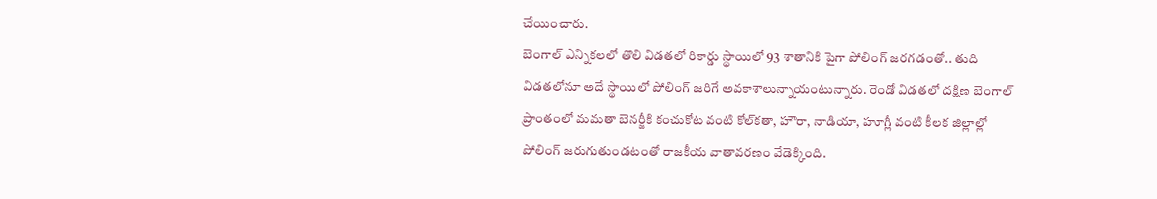చేయించారు.
బెంగాల్ ఎన్నికలలో తొలి విడతలో రికార్డు స్థాయిలో 93 శాతానికి పైగా పోలింగ్ జరగడంతో.. తుది విడతలోనూ అదే స్థాయిలో పోలింగ్ జరిగే అవకాశాలున్నాయంటున్నారు. రెండో విడతలో దక్షిణ బెంగాల్ ప్రాంతంలో మమతా బెనర్జీకి కంచుకోట వంటి కోల్‌కతా, హౌరా, నాడియా, హూగ్లీ వంటి కీలక జిల్లాల్లో పోలింగ్ జరుగుతుండటంతో రాజకీయ వాతావరణం వేడెక్కింది.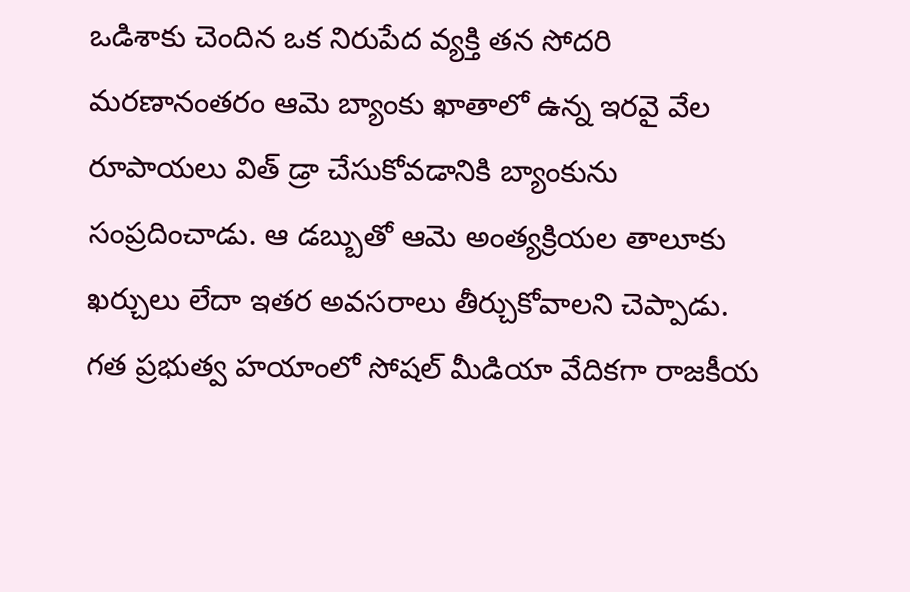ఒడిశాకు చెందిన ఒక నిరుపేద వ్యక్తి తన సోదరి మరణానంతరం ఆమె బ్యాంకు ఖాతాలో ఉన్న ఇరవై వేల రూపాయలు విత్ డ్రా చేసుకోవడానికి బ్యాంకును సంప్రదించాడు. ఆ డబ్బుతో ఆమె అంత్యక్రియల తాలూకు ఖర్చులు లేదా ఇతర అవసరాలు తీర్చుకోవాలని చెప్పాడు.
గత ప్రభుత్వ హయాంలో సోషల్ మీడియా వేదికగా రాజకీయ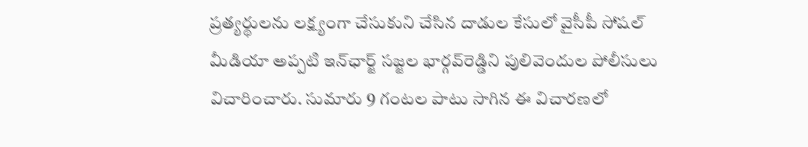ప్రత్యర్థులను లక్ష్యంగా చేసుకుని చేసిన దాడుల కేసులో వైసీపీ సోషల్ మీడియా అప్పటి ఇన్‌ఛార్జ్ సజ్జల భార్గవ్‌రెడ్డిని పులివెందుల పోలీసులు విచారించారు. సుమారు 9 గంటల పాటు సాగిన ఈ విచారణలో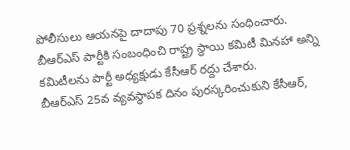పోలీసులు ఆయనపై దాదాపు 70 ప్రశ్నలను సంధించారు.
బీఆర్ఎస్ పార్టీకి సంబంధించి రాష్ట్ర స్థాయి కమిటీ మినహా అన్ని కమిటీలను పార్టీ అధ్యక్షుడు కేసీఆర్ రద్దు చేశారు.
బీఆర్ఎస్ 25వ వ్యవస్థాపక దినం పురస్కరించుకుని కేసీఆర్,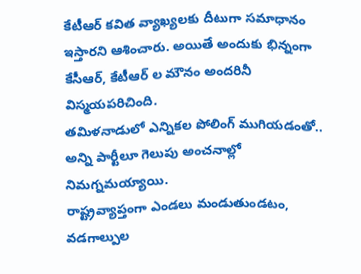కేటీఆర్ కవిత వ్యాఖ్యలకు దీటుగా సమాధానం ఇస్తారని ఆశించారు. అయితే అందుకు భిన్నంగా కేసీఆర్, కేటీఆర్ ల మౌనం అందరినీ విస్మయపరిచింది.
తమిళనాడులో ఎన్నికల పోలింగ్‌ ముగియడంతో.. అన్ని పార్టీలూ గెలుపు అంచనాల్లో నిమగ్నమయ్యాయి.
రాష్ట్రవ్యాప్తంగా ఎండలు మండుతుండటం, వడగాల్పుల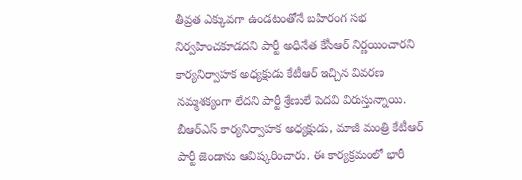తీవ్రత ఎక్కువగా ఉండటంతోనే బహిరంగ సభ నిర్వహించకూడదని పార్టీ అధినేత కేసీఆర్ నిర్ణయించారని కార్యనిర్వాహక అధ్యక్షుడు కేటీఆర్ ఇచ్చిన వివరణ నమ్మశక్యంగా లేదని పార్టీ శ్రేణులే పెదవి విరుస్తున్నాయి.
బీఆర్ఎస్ కార్యనిర్వాహక అధ్యక్షుడు, మాజీ మంత్రి కేటీఆర్ పార్టీ జెండాను ఆవిష్కరించారు. ఈ కార్యక్రమంలో భారీ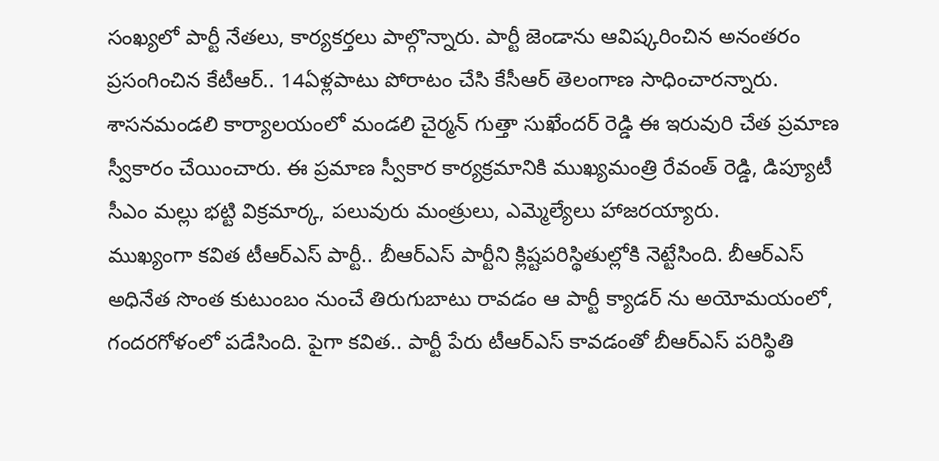సంఖ్యలో పార్టీ నేతలు, కార్యకర్తలు పాల్గొన్నారు. పార్టీ జెండాను ఆవిష్కరించిన అనంతరం ప్రసంగించిన కేటీఆర్.. 14ఏళ్లపాటు పోరాటం చేసి కేసీఆర్ తెలంగాణ సాధించారన్నారు.
శాసనమండలి కార్యాలయంలో మండలి చైర్మన్ గుత్తా సుఖేందర్ రెడ్డి ఈ ఇరువురి చేత ప్రమాణ స్వీకారం చేయించారు. ఈ ప్రమాణ స్వీకార కార్యక్రమానికి ముఖ్యమంత్రి రేవంత్ రెడ్డి, డిప్యూటీ సీఎం మల్లు భట్టి విక్రమార్క, పలువురు మంత్రులు, ఎమ్మెల్యేలు హాజరయ్యారు.
ముఖ్యంగా కవిత టీఆర్ఎస్ పార్టీ.. బీఆర్ఎస్ పార్టీని క్లిష్టపరిస్థితుల్లోకి నెట్టేసింది. బీఆర్ఎస్ అధినేత సొంత కుటుంబం నుంచే తిరుగుబాటు రావడం ఆ పార్టీ క్యాడర్ ను అయోమయంలో, గందరగోళంలో పడేసింది. పైగా కవిత.. పార్టీ పేరు టీఆర్ఎస్ కావడంతో బీఆర్ఎస్ పరిస్థితి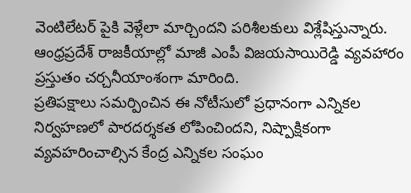వెంటిలేటర్ పైకి వెళ్లేలా మార్చిందని పరిశీలకులు విశ్లేషిస్తున్నారు.
ఆంధ్రప్రదేశ్ రాజకీయాల్లో మాజీ ఎంపీ విజయసాయిరెడ్డి వ్యవహారం ప్రస్తుతం చర్చనీయాంశంగా మారింది.
ప్రతిపక్షాలు సమర్పించిన ఈ నోటీసులో ప్రధానంగా ఎన్నికల నిర్వహణలో పారదర్శకత లోపించిందని, నిష్పాక్షికంగా వ్యవహరించాల్సిన కేంద్ర ఎన్నికల సంఘం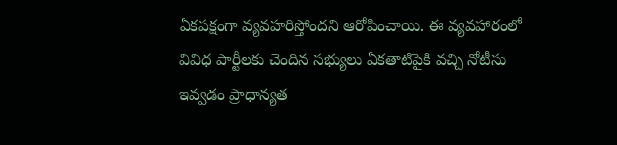ఏకపక్షంగా వ్యవహరిస్తోందని ఆరోపించాయి. ఈ వ్యవహారంలో వివిధ పార్టీలకు చెందిన సభ్యులు ఏకతాటిపైకి వచ్చి నోటీసు ఇవ్వడం ప్రాధాన్యత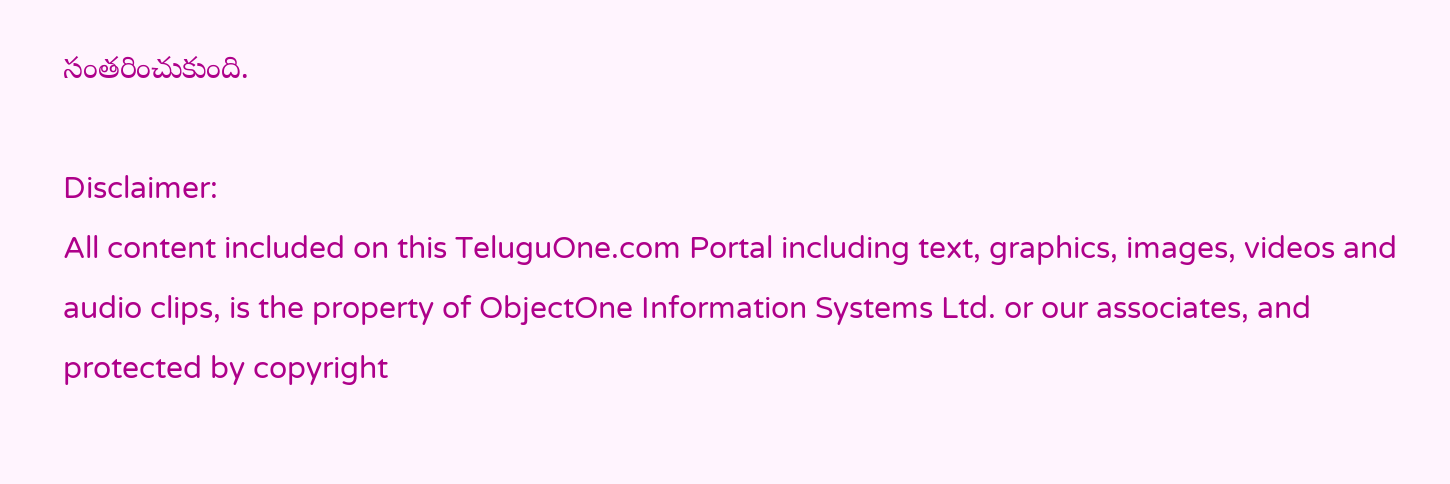సంతరించుకుంది.

Disclaimer:
All content included on this TeluguOne.com Portal including text, graphics, images, videos and audio clips, is the property of ObjectOne Information Systems Ltd. or our associates, and protected by copyright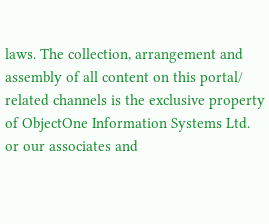laws. The collection, arrangement and assembly of all content on this portal/ related channels is the exclusive property of ObjectOne Information Systems Ltd. or our associates and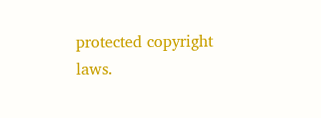protected copyright laws.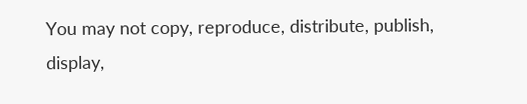You may not copy, reproduce, distribute, publish, display,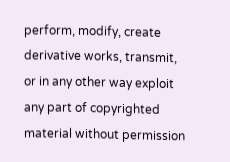perform, modify, create derivative works, transmit, or in any other way exploit any part of copyrighted material without permission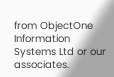from ObjectOne Information Systems Ltd or our associates.